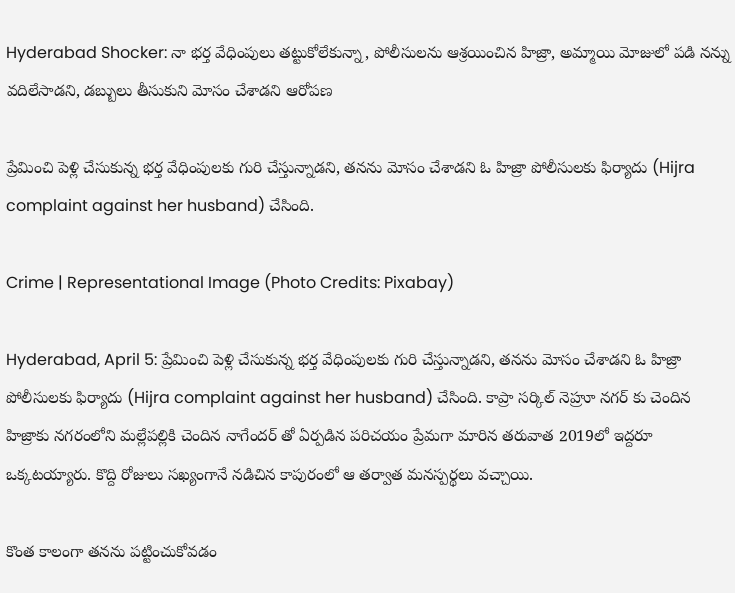Hyderabad Shocker: నా భర్త వేధింపులు తట్టుకోలేకున్నా, పోలీసులను ఆశ్రయించిన హిజ్రా, అమ్మాయి మోజులో పడి నన్ను వదిలేసాడని, డబ్బులు తీసుకుని మోసం చేశాడని ఆరోపణ

ప్రేమించి పెళ్లి చేసుకున్న భర్త వేధింపులకు గురి చేస్తున్నాడని, తనను మోసం చేశాడని ఓ హిజ్రా పోలీసులకు ఫిర్యాదు (Hijra complaint against her husband) చేసింది.

Crime | Representational Image (Photo Credits: Pixabay)

Hyderabad, April 5: ప్రేమించి పెళ్లి చేసుకున్న భర్త వేధింపులకు గురి చేస్తున్నాడని, తనను మోసం చేశాడని ఓ హిజ్రా పోలీసులకు ఫిర్యాదు (Hijra complaint against her husband) చేసింది. కాప్రా సర్కిల్ నెహ్రూ నగర్ కు చెందిన హిజ్రాకు నగరంలోని మల్లేపల్లికి చెందిన నాగేందర్ తో ఏర్పడిన పరిచయం ప్రేమగా మారిన తరువాత 2019లో ఇద్దరూ ఒక్కటయ్యారు. కొద్ది రోజులు సఖ్యంగానే నడిచిన కాపురంలో ఆ తర్వాత మనస్పర్థలు వచ్చాయి.

కొంత కాలంగా తనను పట్టించుకోవడం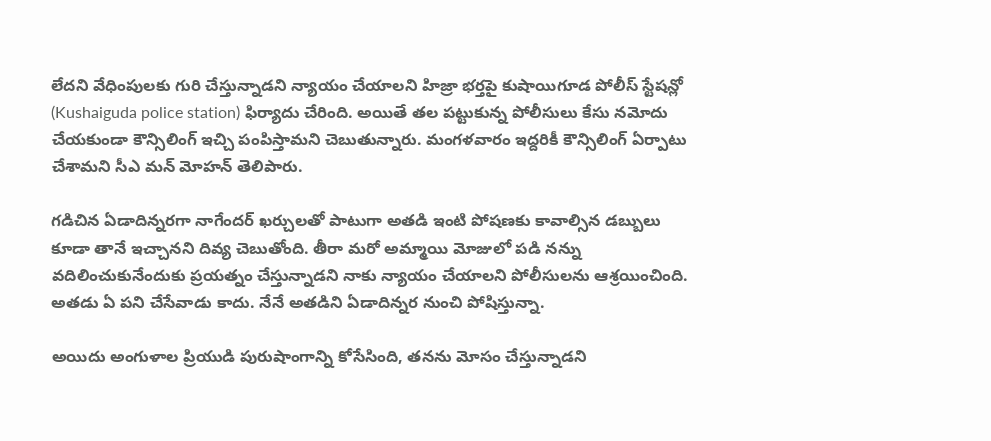లేదని వేధింపులకు గురి చేస్తున్నాడని న్యాయం చేయాలని హిజ్రా భర్తపై కుషాయిగూడ పోలీస్ స్టేషన్లో (Kushaiguda police station) ఫిర్యాదు చేరింది. అయితే తల పట్టుకున్న పోలీసులు కేసు నమోదు చేయకుండా కౌన్సిలింగ్ ఇచ్చి పంపిస్తామని చెబుతున్నారు. మంగళవారం ఇద్దరికీ కౌన్సిలింగ్ ఏర్పాటు చేశామని సీఎ మన్ మోహన్ తెలిపారు.

గడిచిన ఏడాదిన్నరగా నాగేందర్‌ ఖర్చులతో పాటుగా అతడి ఇంటి పోషణకు కావాల్సిన డబ్బులు కూడా తానే ఇచ్చానని దివ్య చెబుతోంది. తీరా మరో అమ్మాయి మోజులో పడి నన్ను వదిలించుకునేందుకు ప్రయత్నం చేస్తున్నాడని నాకు న్యాయం చేయాలని పోలీసులను ఆశ్రయించింది. అతడు ఏ పని చేసేవాడు కాదు. నేనే అతడిని ఏడాదిన్నర నుంచి పోషిస్తున్నా.

అయిదు అంగుళాల ప్రియుడి పురుషాంగాన్ని కోసేసింది, తనను మోసం చేస్తున్నాడని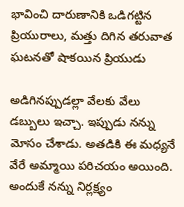భావించి దారుణానికి ఒడిగట్టిన ప్రియురాలు, మత్తు దిగిన తరువాత ఘటనతో షాకయిన ప్రియుడు

అడిగినప్పుడల్లా వేలకు వేలు డబ్బులు ఇచ్చా. ఇప్పుడు నన్ను మోసం చేశాడు. అతడికి ఈ మధ్యనే వేరే అమ్మాయి పరిచయం అయింది. అందుకే నన్ను నిర్లక్ష్యం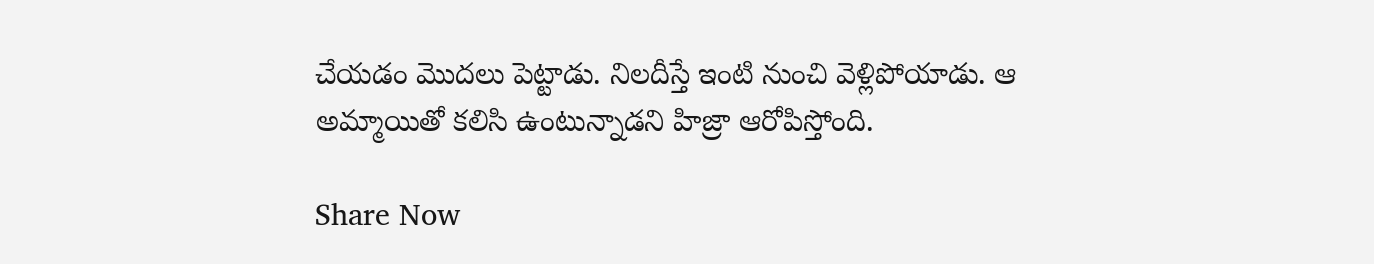చేయడం మొదలు పెట్టాడు. నిలదీస్తే ఇంటి నుంచి వెళ్లిపోయాడు. ఆ అమ్మాయితో కలిసి ఉంటున్నాడని హిజ్రా ఆరోపిస్తోంది.

Share Now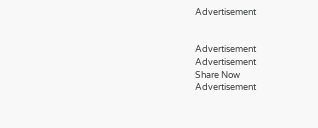Advertisement


Advertisement
Advertisement
Share Now
Advertisement